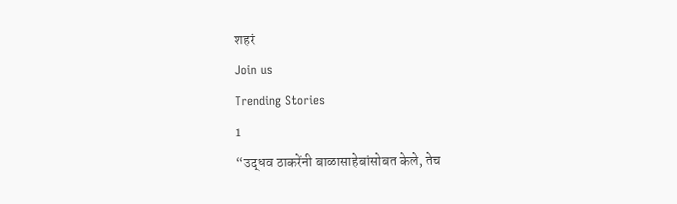शहरं
Join us
Trending Stories
1
“उद्धव ठाकरेंनी बाळासाहेबांसोबत केले, तेच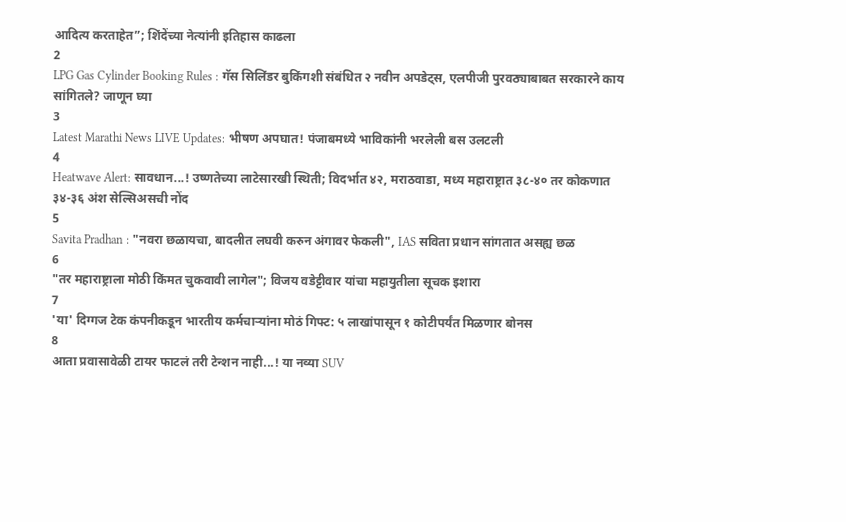आदित्य करताहेत”; शिंदेंच्या नेत्यांनी इतिहास काढला
2
LPG Gas Cylinder Booking Rules : गॅस सिलिंडर बुकिंगशी संबंधित २ नवीन अपडेट्स, एलपीजी पुरवठ्याबाबत सरकारने काय सांगितले? जाणून घ्या
3
Latest Marathi News LIVE Updates: भीषण अपघात! पंजाबमध्ये भाविकांनी भरलेली बस उलटली
4
Heatwave Alert: सावधान...! उष्णतेच्या लाटेसारखी स्थिती; विदर्भात ४२, मराठवाडा, मध्य महाराष्ट्रात ३८-४० तर कोकणात ३४-३६ अंश सेल्सिअसची नोंद
5
Savita Pradhan : "नवरा छळायचा, बादलीत लघवी करुन अंगावर फेकली", IAS सविता प्रधान सांगतात असह्य छळ
6
"तर महाराष्ट्राला मोठी किंमत चुकवावी लागेल"; विजय वडेट्टीवार यांचा महायुतीला सूचक इशारा
7
'या' दिग्गज टेक कंपनीकडून भारतीय कर्मचाऱ्यांना मोठं गिफ्ट: ५ लाखांपासून १ कोटीपर्यंत मिळणार बोनस
8
आता प्रवासावेळी टायर फाटलं तरी टेन्शन नाही...! या नव्या SUV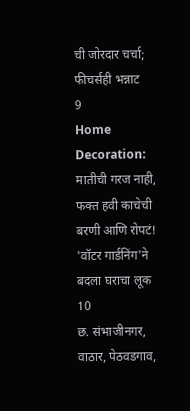ची जोरदार चर्चा; फीचर्सही भन्नाट
9
Home Decoration: मातीची गरज नाही, फक्त हवी काचेची बरणी आणि रोपटं! 'वॉटर गार्डनिंग'ने बदला घराचा लूक
10
छ. संभाजीनगर, वाठार, पेठवडगाव,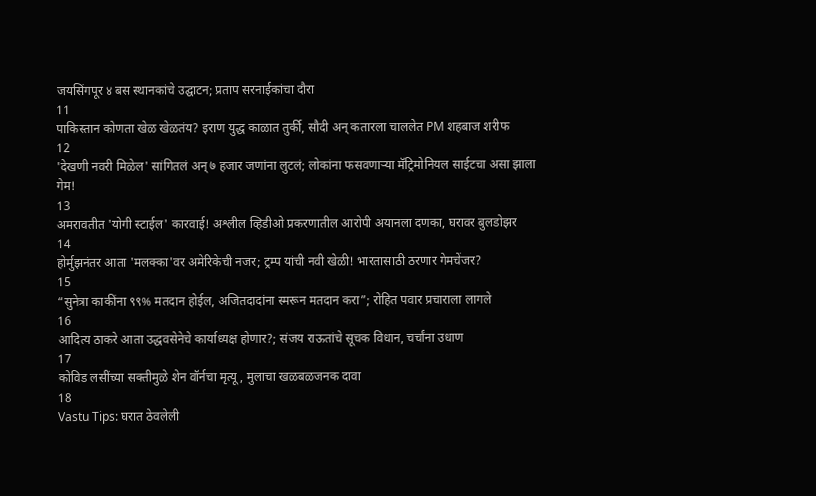जयसिंगपूर ४ बस स्थानकांचे उद्घाटन; प्रताप सरनाईकांचा दौरा
11
पाकिस्तान कोणता खेळ खेळतंय? इराण युद्ध काळात तुर्की, सौदी अन् कतारला चाललेत PM शहबाज शरीफ
12
'देखणी नवरी मिळेल' सांगितलं अन् ७ हजार जणांना लुटलं; लोकांना फसवणाऱ्या मॅट्रिमोनियल साईटचा असा झाला गेम!
13
अमरावतीत 'योगी स्टाईल' कारवाई! अश्लील व्हिडीओ प्रकरणातील आरोपी अयानला दणका, घरावर बुलडोझर
14
होर्मुझनंतर आता 'मलक्का'वर अमेरिकेची नजर; ट्रम्प यांची नवी खेळी! भारतासाठी ठरणार गेमचेंजर?
15
“सुनेत्रा काकींना ९९% मतदान होईल, अजितदादांना स्मरून मतदान करा”; रोहित पवार प्रचाराला लागले
16
आदित्य ठाकरे आता उद्धवसेनेचे कार्याध्यक्ष होणार?; संजय राऊतांचे सूचक विधान, चर्चांना उधाण
17
कोविड लसींच्या सक्तीमुळे शेन वॉर्नचा मृत्यू, मुलाचा खळबळजनक दावा
18
Vastu Tips: घरात ठेवलेली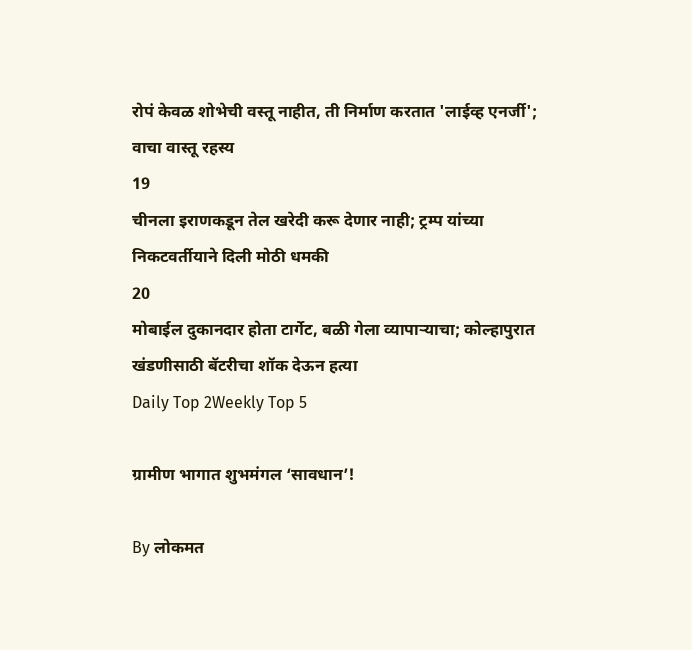रोपं केवळ शोभेची वस्तू नाहीत, ती निर्माण करतात 'लाईव्ह एनर्जी'; वाचा वास्तू रहस्य
19
चीनला इराणकडून तेल खरेदी करू देणार नाही; ट्रम्प यांच्या निकटवर्तीयाने दिली मोठी धमकी
20
मोबाईल दुकानदार होता टार्गेट, बळी गेला व्यापाऱ्याचा; कोल्हापुरात खंडणीसाठी बॅटरीचा शॉक देऊन हत्या
Daily Top 2Weekly Top 5

ग्रामीण भागात शुभमंगल ‘सावधान’!

By लोकमत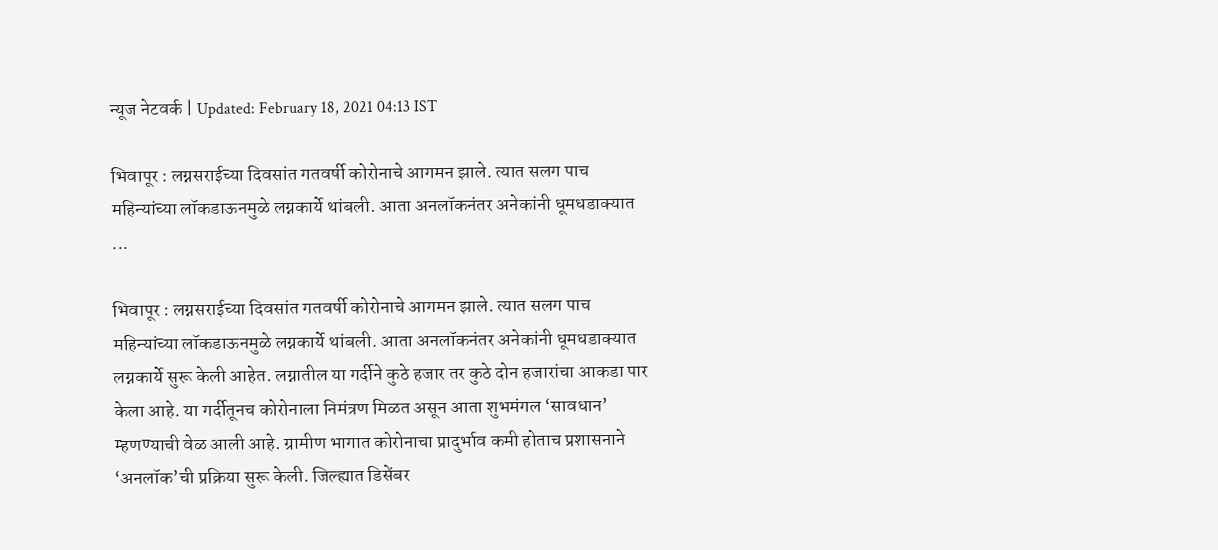न्यूज नेटवर्क | Updated: February 18, 2021 04:13 IST

भिवापूर : लग्नसराईच्या दिवसांत गतवर्षी कोरोनाचे आगमन झाले. त्यात सलग पाच महिन्यांच्या लॉकडाऊनमुळे लग्नकार्ये थांबली. आता अनलॉकनंतर अनेकांनी धूमधडाक्यात ...

भिवापूर : लग्नसराईच्या दिवसांत गतवर्षी कोरोनाचे आगमन झाले. त्यात सलग पाच महिन्यांच्या लॉकडाऊनमुळे लग्नकार्ये थांबली. आता अनलॉकनंतर अनेकांनी धूमधडाक्यात लग्नकार्ये सुरू केली आहेत. लग्नातील या गर्दीने कुठे हजार तर कुठे दोन हजारांचा आकडा पार केला आहे. या गर्दीतूनच कोरोनाला निमंत्रण मिळत असून आता शुभमंगल ‘सावधान’ म्हणण्याची वेळ आली आहे. ग्रामीण भागात कोरोनाचा प्रादुर्भाव कमी होताच प्रशासनाने ‘अनलॉक’ची प्रक्रिया सुरू केली. जिल्ह्यात डिसेंबर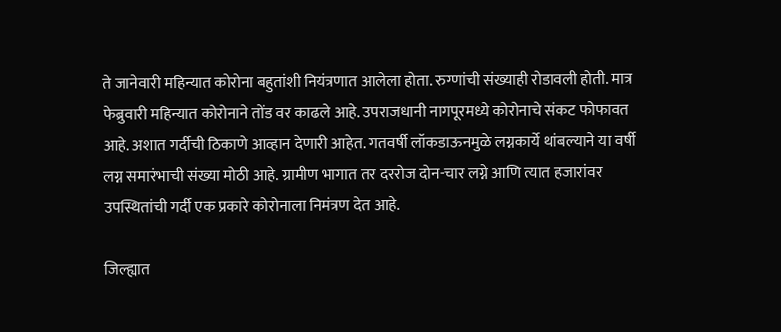ते जानेवारी महिन्यात कोरोना बहुतांशी नियंत्रणात आलेला होता. रुग्णांची संख्याही रोडावली होती. मात्र फेब्रुवारी महिन्यात कोरोनाने तोंड वर काढले आहे. उपराजधानी नागपूरमध्ये कोरोनाचे संकट फोफावत आहे. अशात गर्दीची ठिकाणे आव्हान देणारी आहेत. गतवर्षी लॉकडाऊनमुळे लग्नकार्ये थांबल्याने या वर्षी लग्न समारंभाची संख्या मोठी आहे. ग्रामीण भागात तर दररोज दोन-चार लग्ने आणि त्यात हजारांवर उपस्थितांची गर्दी एक प्रकारे कोरोनाला निमंत्रण देत आहे.

जिल्ह्यात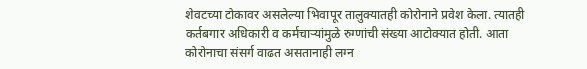शेवटच्या टोकावर असलेल्या भिवापूर तालुक्यातही कोरोनाने प्रवेश केला. त्यातही कर्तबगार अधिकारी व कर्मचाऱ्यांमुळे रुग्णांची संख्या आटोक्यात होती. आता कोरोनाचा संसर्ग वाढत असतानाही लग्न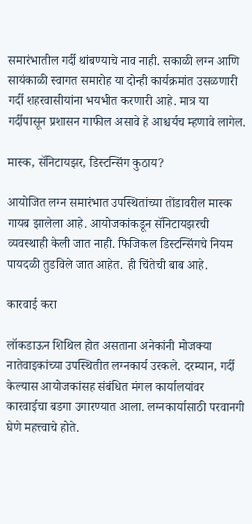समारंभातील गर्दी थांबण्याचे नाव नाही. सकाळी लग्न आणि सायंकाळी स्वागत समारोह या दोन्ही कार्यक्रमांत उसळणारी गर्दी शहरवासीयांना भयभीत करणारी आहे. मात्र या गर्दीपासून प्रशासन गाफील असावे हे आश्चर्यच म्हणावे लागेल.

मास्क, सॅनिटायझर, डिस्टन्सिंग कुठाय?

आयोजित लग्न समारंभात उपस्थितांच्या तोंडावरील मास्क गायब झालेला आहे. आयोजकांकडून सॅनिटायझरची व्यवस्थाही केली जात नाही. फिजिकल डिस्टन्सिंगचे नियम पायदळी तुडविले जात आहेत. ही चिंतेची बाब आहे.

कारवाई करा

लॉकडाऊन शिथिल होत असताना अनेकांनी मोजक्या नातेवाइकांच्या उपस्थितीत लग्नकार्य उरकले. दरम्यान, गर्दी केल्यास आयोजकांसह संबंधित मंगल कार्यालयांवर कारवाईचा बडगा उगारण्यात आला. लग्नकार्यासाठी परवानगी घेणे महत्त्वाचे होते.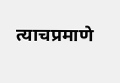त्याचप्रमाणे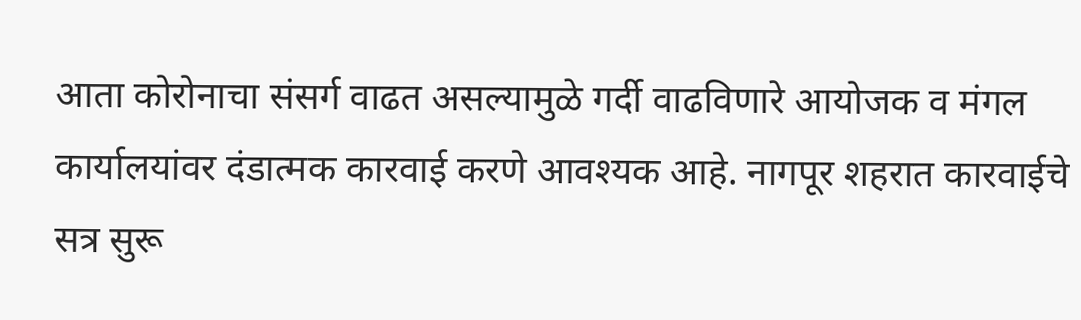आता कोरोनाचा संसर्ग वाढत असल्यामुळे गर्दी वाढविणारे आयोजक व मंगल कार्यालयांवर दंडात्मक कारवाई करणे आवश्यक आहे. नागपूर शहरात कारवाईचे सत्र सुरू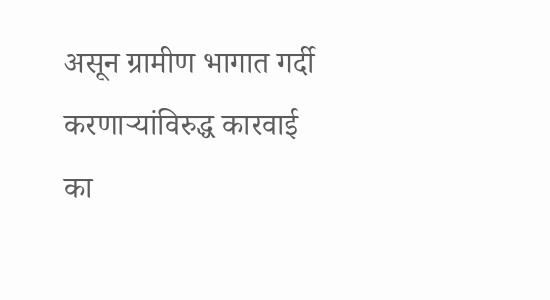असून ग्रामीण भागात गर्दी करणाऱ्यांविरुद्ध कारवाई का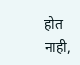होत नाही,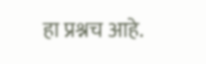हा प्रश्नच आहे.